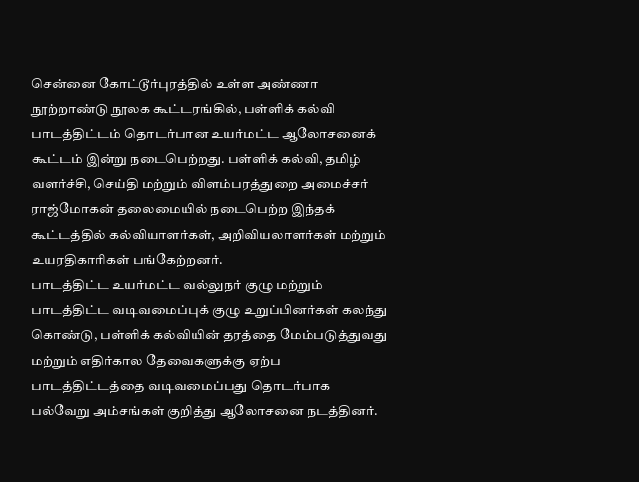சென்னை கோட்டூர்புரத்தில் உள்ள அண்ணா நூற்றாண்டு நூலக கூட்டரங்கில், பள்ளிக் கல்வி பாடத்திட்டம் தொடர்பான உயர்மட்ட ஆலோசனைக் கூட்டம் இன்று நடைபெற்றது. பள்ளிக் கல்வி, தமிழ் வளர்ச்சி, செய்தி மற்றும் விளம்பரத்துறை அமைச்சர் ராஜ்மோகன் தலைமையில் நடைபெற்ற இந்தக் கூட்டத்தில் கல்வியாளர்கள், அறிவியலாளர்கள் மற்றும் உயரதிகாரிகள் பங்கேற்றனர்.
பாடத்திட்ட உயர்மட்ட வல்லுநர் குழு மற்றும் பாடத்திட்ட வடிவமைப்புக் குழு உறுப்பினர்கள் கலந்து கொண்டு, பள்ளிக் கல்வியின் தரத்தை மேம்படுத்துவது மற்றும் எதிர்கால தேவைகளுக்கு ஏற்ப பாடத்திட்டத்தை வடிவமைப்பது தொடர்பாக பல்வேறு அம்சங்கள் குறித்து ஆலோசனை நடத்தினர்.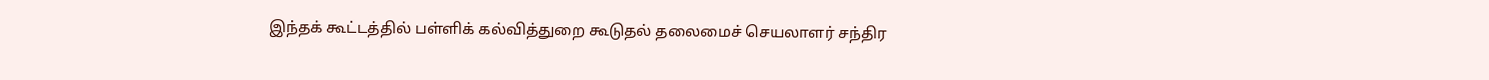இந்தக் கூட்டத்தில் பள்ளிக் கல்வித்துறை கூடுதல் தலைமைச் செயலாளர் சந்திர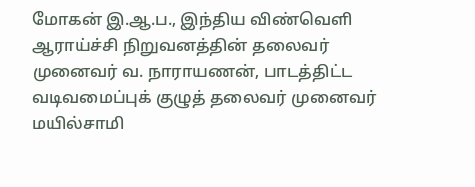மோகன் இ.ஆ.ப., இந்திய விண்வெளி ஆராய்ச்சி நிறுவனத்தின் தலைவர் முனைவர் வ. நாராயணன், பாடத்திட்ட வடிவமைப்புக் குழுத் தலைவர் முனைவர் மயில்சாமி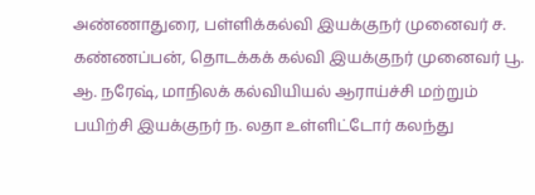அண்ணாதுரை, பள்ளிக்கல்வி இயக்குநர் முனைவர் ச. கண்ணப்பன், தொடக்கக் கல்வி இயக்குநர் முனைவர் பூ. ஆ. நரேஷ், மாநிலக் கல்வியியல் ஆராய்ச்சி மற்றும் பயிற்சி இயக்குநர் ந. லதா உள்ளிட்டோர் கலந்து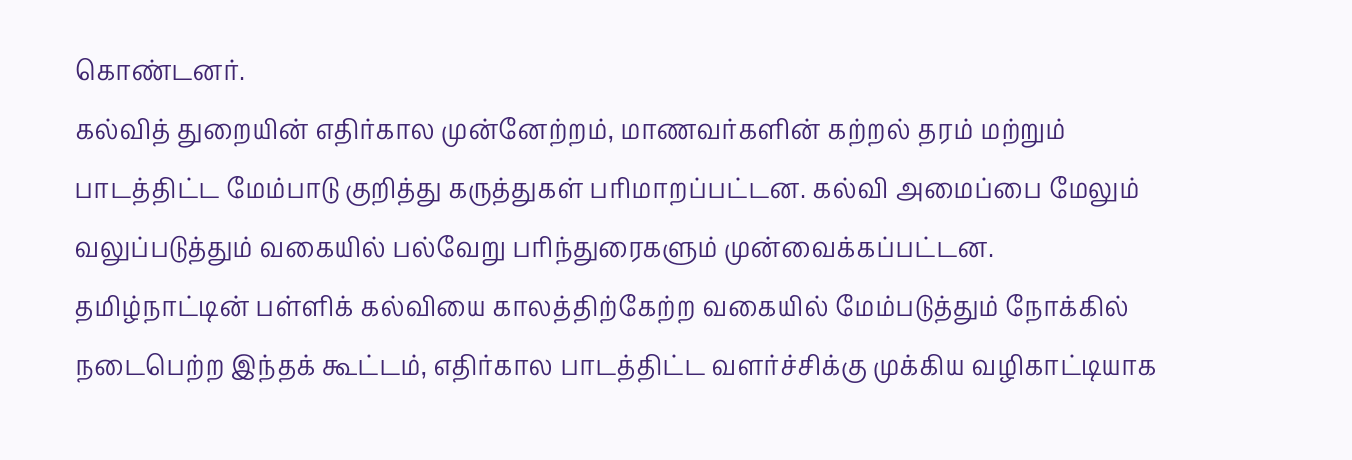கொண்டனர்.
கல்வித் துறையின் எதிர்கால முன்னேற்றம், மாணவர்களின் கற்றல் தரம் மற்றும் பாடத்திட்ட மேம்பாடு குறித்து கருத்துகள் பரிமாறப்பட்டன. கல்வி அமைப்பை மேலும் வலுப்படுத்தும் வகையில் பல்வேறு பரிந்துரைகளும் முன்வைக்கப்பட்டன.
தமிழ்நாட்டின் பள்ளிக் கல்வியை காலத்திற்கேற்ற வகையில் மேம்படுத்தும் நோக்கில் நடைபெற்ற இந்தக் கூட்டம், எதிர்கால பாடத்திட்ட வளர்ச்சிக்கு முக்கிய வழிகாட்டியாக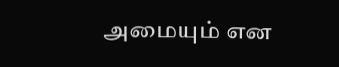அமையும் என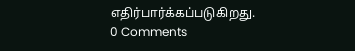எதிர்பார்க்கப்படுகிறது.
0 Comments